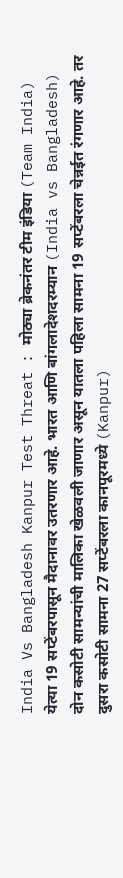India Vs Bangladesh Kanpur Test Threat : मोठ्या ब्रेकनंतर टीम इंडिया (Team India) येत्या 19 सप्टेंबरपासून मैदानावर उतरणार आहे. भारत आणि बांगलादेशदरम्यान (India vs Bangladesh) दोन कसोटी सामन्यांची मालिका खेळवली जाणार असून यातला पहिला सामना 19 सप्टेंबरला चेन्नईत रंगणार आहे. तर दुसरा कसोटी सामना 27 सप्टेंबरला कानपूरमध्ये (Kanpur)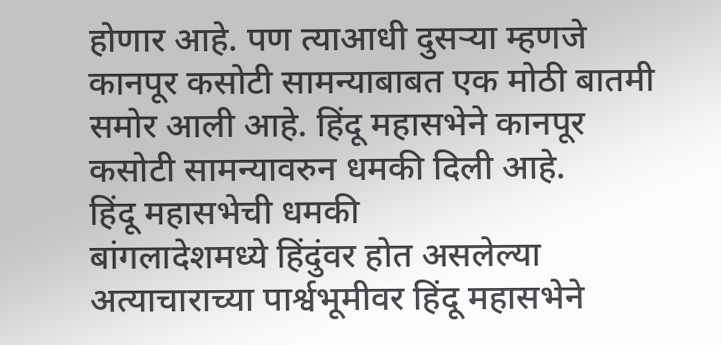होणार आहे. पण त्याआधी दुसऱ्या म्हणजे कानपूर कसोटी सामन्याबाबत एक मोठी बातमी समोर आली आहे. हिंदू महासभेने कानपूर कसोटी सामन्यावरुन धमकी दिली आहे.
हिंदू महासभेची धमकी
बांगलादेशमध्ये हिंदुंवर होत असलेल्या अत्याचाराच्या पार्श्वभूमीवर हिंदू महासभेने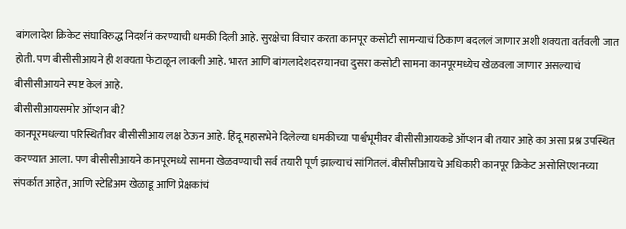बांगलादेश क्रिकेट संघाविरुद्ध निदर्शनं करण्याची धमकी दिली आहे. सुरक्षेचा विचार करता कानपूर कसोटी सामन्याचं ठिकाण बदललं जाणार अशी शक्यता वर्तवली जात होती. पण बीसीसीआयने ही शक्यता फेटाळून लावली आहे. भारत आणि बांगलादेशदरम्यानचा दुसरा कसोटी सामना कानपूरमध्येच खेळवला जाणार असल्याचं बीसीसीआयने स्पष्ट केलं आहे.
बीसीसीआयसमोर ऑप्शन बी?
कानपूरमधल्या परिस्थितीवर बीसीसीआय लक्ष ठेऊन आहे. हिंदू महासभेने दिलेल्या धमकीच्या पार्श्वभूमीवर बीसीसीआयकडे ऑप्शन बी तयार आहे का असा प्रश्न उपस्थित करण्यात आला. पण बीसीसीआयने कानपूरमध्ये सामना खेळवण्याची सर्व तयारी पूर्ण झाल्याचं सांगितलं. बीसीसीआयचे अधिकारी कानपूर क्रिकेट असोसिएशनच्या संपर्कात आहेत, आणि स्टेडिअम खेळाडू आणि प्रेक्षकांचं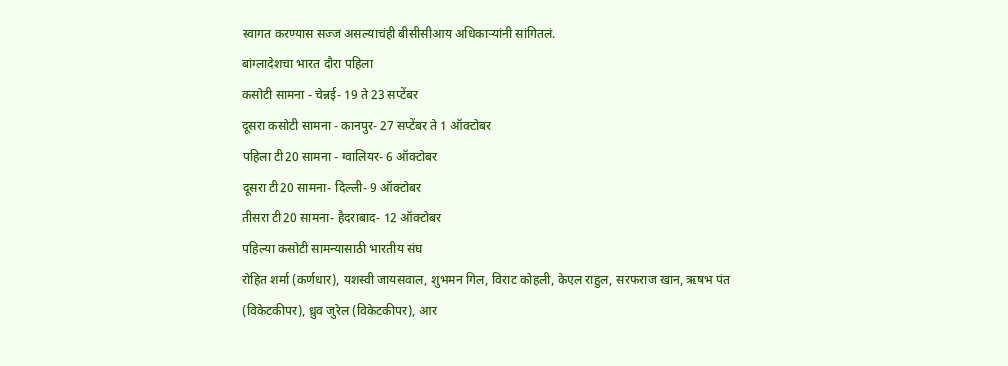स्वागत करण्यास सज्ज असल्याचंही बीसीसीआय अधिकाऱ्यांनी सांगितलं.
बांग्लादेशचा भारत दौरा पहिला
कसोटी सामना - चेन्नई- 19 ते 23 सप्टेंबर
दूसरा कसोटी सामना - कानपुर- 27 सप्टेंबर ते 1 ऑक्टोबर
पहिला टी20 सामना - ग्वालियर- 6 ऑक्टोबर
दूसरा टी20 सामना- दिल्ली- 9 ऑक्टोबर
तीसरा टी20 सामना- हैदराबाद- 12 ऑक्टोबर
पहिल्या कसोटी सामन्यासाठी भारतीय संघ
रोहित शर्मा (कर्णधार), यशस्वी जायसवाल, शुभमन गिल, विराट कोहली, केएल राहुल, सरफराज खान, ऋषभ पंत (विकेटकीपर), ध्रुव जुरेल (विकेटकीपर), आर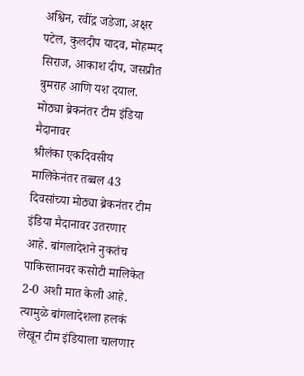अश्विन, रवींद्र जडेजा, अक्षर पटेल, कुलदीप यादव, मोहम्मद सिराज, आकाश दीप, जसप्रीत बुमराह आणि यश दयाल.
मोठ्या ब्रेकनंतर टीम इंडिया मैदानावर
श्रीलंका एकदिवसीय मालिकेनंतर तब्बल 43 दिवसांच्या मोठ्या ब्रेकनंतर टीम इंडिया मैदानावर उतरणार आहे. बांगलादेशने नुकतंच पाकिस्तानवर कसोटी मालिकेत 2-0 अशी मात केली आहे. त्यामुळे बांगलादेशला हलकं लेखून टीम इंडियाला चालणार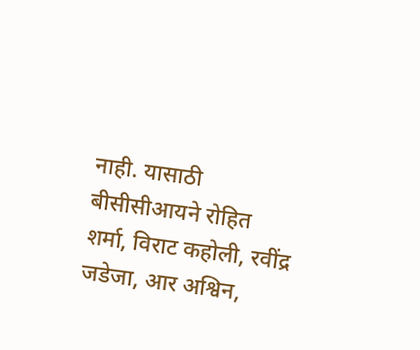नाही. यासाठी बीसीसीआयने रोहित शर्मा, विराट कहोली, रवींद्र जडेजा, आर अश्विन,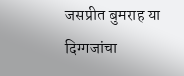जसप्रीत बुमराह या दिग्गजांचा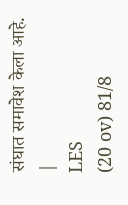संघात समावेश केला आहे.
|
LES
(20 ov) 81/8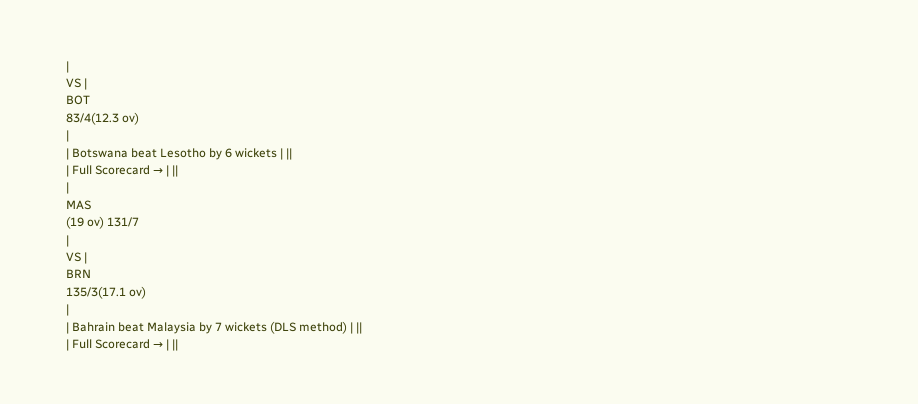|
VS |
BOT
83/4(12.3 ov)
|
| Botswana beat Lesotho by 6 wickets | ||
| Full Scorecard → | ||
|
MAS
(19 ov) 131/7
|
VS |
BRN
135/3(17.1 ov)
|
| Bahrain beat Malaysia by 7 wickets (DLS method) | ||
| Full Scorecard → | ||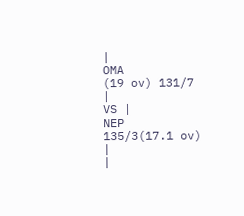|
OMA
(19 ov) 131/7
|
VS |
NEP
135/3(17.1 ov)
|
|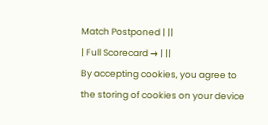Match Postponed | ||
| Full Scorecard → | ||
By accepting cookies, you agree to the storing of cookies on your device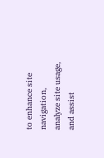to enhance site navigation, analyze site usage, and assist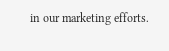in our marketing efforts.